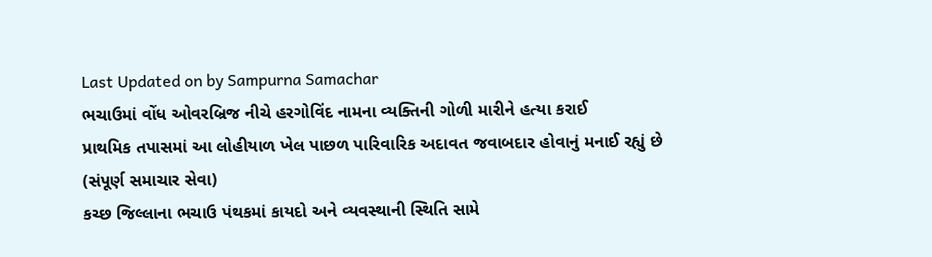Last Updated on by Sampurna Samachar
ભચાઉમાં વોંધ ઓવરબ્રિજ નીચે હરગોવિંદ નામના વ્યક્તિની ગોળી મારીને હત્યા કરાઈ
પ્રાથમિક તપાસમાં આ લોહીયાળ ખેલ પાછળ પારિવારિક અદાવત જવાબદાર હોવાનું મનાઈ રહ્યું છે
(સંપૂર્ણ સમાચાર સેવા)
કચ્છ જિલ્લાના ભચાઉ પંથકમાં કાયદો અને વ્યવસ્થાની સ્થિતિ સામે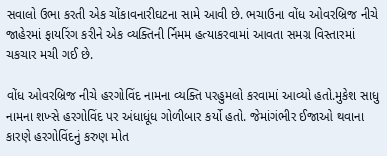સવાલો ઉભા કરતી એક ચોંકાવનારીઘટના સામે આવી છે. ભચાઉના વોંધ ઓવરબ્રિજ નીચે જાહેરમાં ફાયરિંગ કરીને એક વ્યક્તિની ર્નિમમ હત્યાકરવામાં આવતા સમગ્ર વિસ્તારમાં ચકચાર મચી ગઈ છે.

વોંધ ઓવરબ્રિજ નીચે હરગોવિંદ નામના વ્યક્તિ પરહુમલો કરવામાં આવ્યો હતો.મુકેશ સાધુ નામના શખ્સે હરગોવિંદ પર અંધાધૂંધ ગોળીબાર કર્યો હતો. જેમાંગંભીર ઈજાઓ થવાના કારણે હરગોવિંદનું કરુણ મોત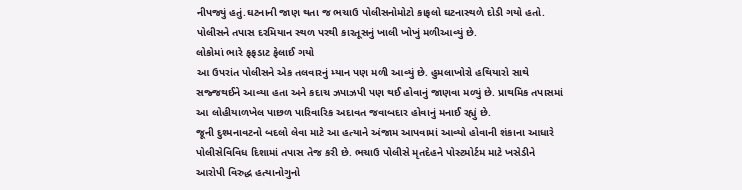નીપજ્યું હતું.ઘટનાની જાણ થતા જ ભચાઉ પોલીસનોમોટો કાફલો ઘટનાસ્થળે દોડી ગયો હતો. પોલીસને તપાસ દરમિયાન સ્થળ પરથી કારતૂસનું ખાલી ખોખું મળીઆવ્યું છે.
લોકોમાં ભારે ફફડાટ ફેલાઈ ગયો
આ ઉપરાંત પોલીસને એક તલવારનું મ્યાન પણ મળી આવ્યું છે. હુમલાખોરો હથિયારો સાથે સજ્જથઈને આવ્યા હતા અને કદાચ ઝપાઝપી પણ થઈ હોવાનું જાણવા મળ્યું છે. પ્રાથમિક તપાસમાં આ લોહીયાળખેલ પાછળ પારિવારિક અદાવત જવાબદાર હોવાનું મનાઈ રહ્યું છે.
જૂની દુશ્મનાવટનો બદલો લેવા માટે આ હત્યાને અંજામ આપવામાં આવ્યો હોવાની શંકાના આધારે પોલીસેવિવિધ દિશામાં તપાસ તેજ કરી છે. ભચાઉ પોલીસે મૃતદેહને પોસ્ટમોર્ટમ માટે ખસેડીને આરોપી વિરુદ્ધ હત્યાનોગુનો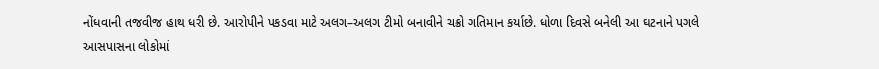નોંધવાની તજવીજ હાથ ધરી છે. આરોપીને પકડવા માટે અલગ–અલગ ટીમો બનાવીને ચક્રો ગતિમાન કર્યાછે. ધોળા દિવસે બનેલી આ ઘટનાને પગલે આસપાસના લોકોમાં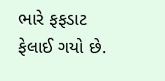ભારે ફફડાટ ફેલાઈ ગયો છે.